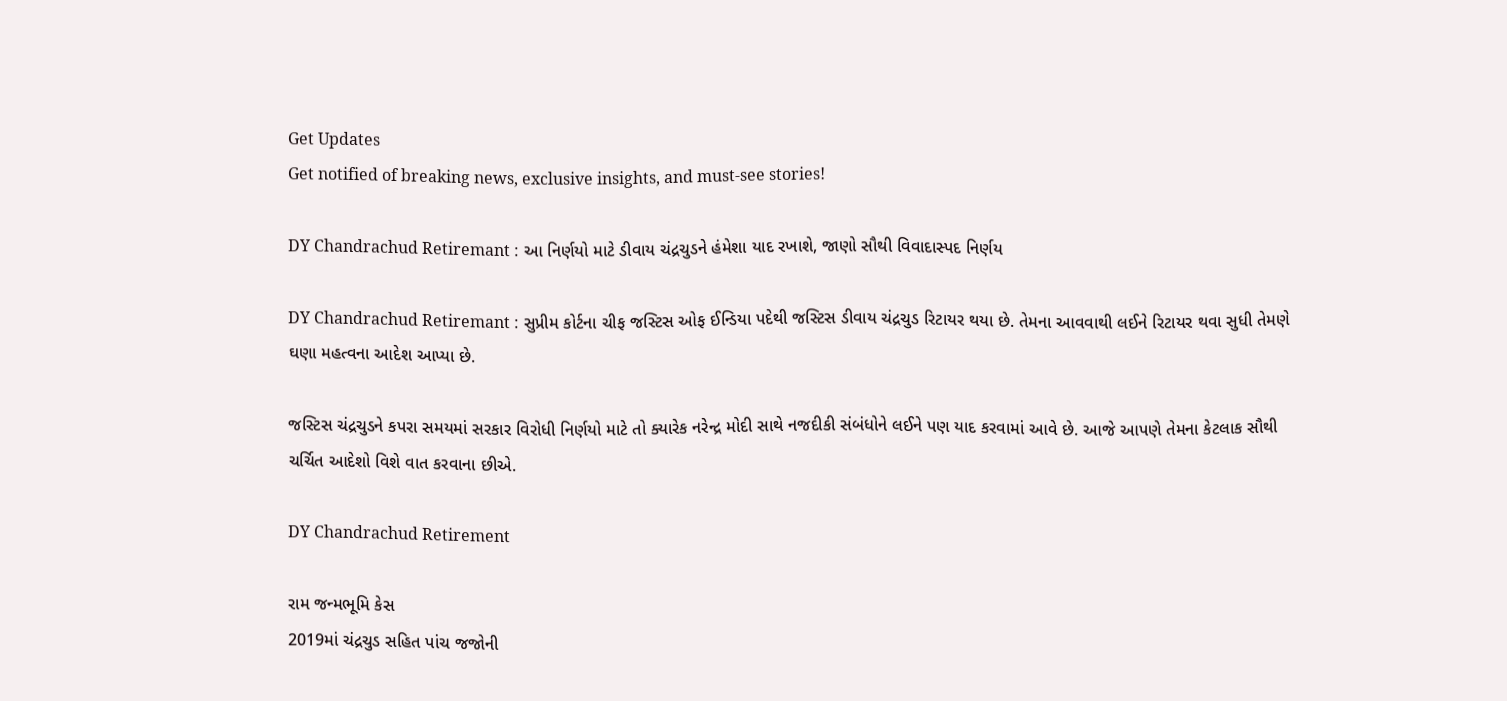Get Updates
Get notified of breaking news, exclusive insights, and must-see stories!

DY Chandrachud Retiremant : આ નિર્ણયો માટે ડીવાય ચંદ્રચુડને હંમેશા યાદ રખાશે, જાણો સૌથી વિવાદાસ્પદ નિર્ણય

DY Chandrachud Retiremant : સુપ્રીમ કોર્ટના ચીફ જસ્ટિસ ઓફ ઈન્ડિયા પદેથી જસ્ટિસ ડીવાય ચંદ્રચુડ રિટાયર થયા છે. તેમના આવવાથી લઈને રિટાયર થવા સુધી તેમણે ઘણા મહત્વના આદેશ આપ્યા છે.

જસ્ટિસ ચંદ્રચુડને કપરા સમયમાં સરકાર વિરોધી નિર્ણયો માટે તો ક્યારેક નરેન્દ્ર મોદી સાથે નજદીકી સંબંધોને લઈને પણ યાદ કરવામાં આવે છે. આજે આપણે તેમના કેટલાક સૌથી ચર્ચિત આદેશો વિશે વાત કરવાના છીએ.

DY Chandrachud Retirement

રામ જન્મભૂમિ કેસ
2019માં ચંદ્રચુડ સહિત પાંચ જજોની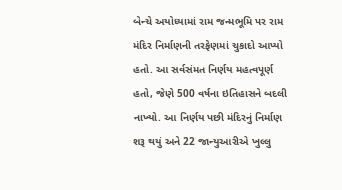બેન્ચે અયોધ્યામાં રામ જન્મભૂમિ પર રામ મંદિર નિર્માણની તરફેણમાં ચુકાદો આપ્યો હતો. આ સર્વસંમત નિર્ણય મહત્વપૂર્ણ હતો, જેણે 500 વર્ષના ઇતિહાસને બદલી નાખ્યો. આ નિર્ણય પછી મંદિરનું નિર્માણ શરૂ થયું અને 22 જાન્યુઆરીએ ખુલ્લુ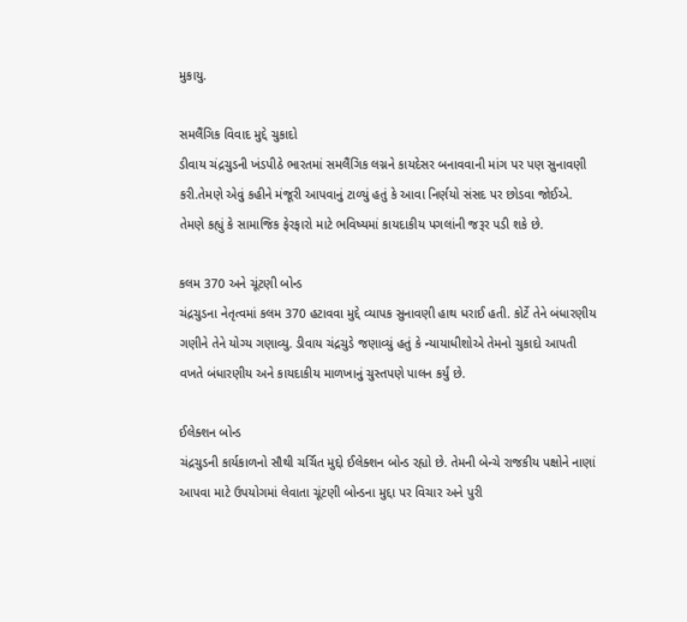મુકાયુ.

સમલૈંગિક વિવાદ મુદ્દે ચુકાદો
ડીવાય ચંદ્રચુડની ખંડપીઠે ભારતમાં સમલૈંગિક લગ્નને કાયદેસર બનાવવાની માંગ પર પણ સુનાવણી કરી.તેમણે એવું કહીને મંજૂરી આપવાનું ટાળ્યું હતું કે આવા નિર્ણયો સંસદ પર છોડવા જોઈએ. તેમણે કહ્યું કે સામાજિક ફેરફારો માટે ભવિષ્યમાં કાયદાકીય પગલાંની જરૂર પડી શકે છે.

કલમ 370 અને ચૂંટણી બોન્ડ
ચંદ્રચુડના નેતૃત્વમાં કલમ 370 હટાવવા મુદ્દે વ્યાપક સુનાવણી હાથ ધરાઈ હતી. કોર્ટે તેને બંધારણીય ગણીને તેને યોગ્ય ગણાવ્યુ. ડીવાય ચંદ્રચુડે જણાવ્યું હતું કે ન્યાયાધીશોએ તેમનો ચુકાદો આપતી વખતે બંધારણીય અને કાયદાકીય માળખાનું ચુસ્તપણે પાલન કર્યું છે.

ઈલેક્શન બોન્ડ
ચંદ્રચુડની કાર્યકાળનો સૌથી ચર્ચિત મુદ્દો ઈલેક્શન બોન્ડ રહ્યો છે. તેમની બેન્ચે રાજકીય પક્ષોને નાણાં આપવા માટે ઉપયોગમાં લેવાતા ચૂંટણી બોન્ડના મુદ્દા પર વિચાર અને પુરી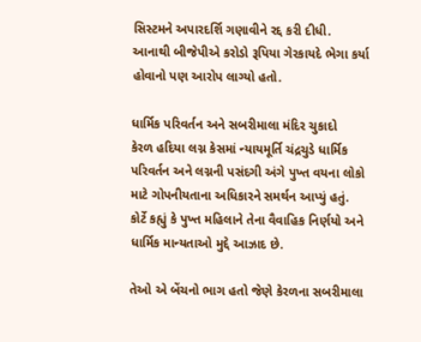સિસ્ટમને અપારદર્શિ ગણાવીને રદ્દ કરી દીધી. આનાથી બીજેપીએ કરોડો રૂપિયા ગેરકાયદે ભેગા કર્યા હોવાનો પણ આરોપ લાગ્યો હતો.

ધાર્મિક પરિવર્તન અને સબરીમાલા મંદિર ચુકાદો
કેરળ હદિયા લગ્ન કેસમાં ન્યાયમૂર્તિ ચંદ્રચુડે ધાર્મિક પરિવર્તન અને લગ્નની પસંદગી અંગે પુખ્ત વયના લોકો માટે ગોપનીયતાના અધિકારને સમર્થન આપ્યું હતું. કોર્ટે કહ્યું કે પુખ્ત મહિલાને તેના વૈવાહિક નિર્ણયો અને ધાર્મિક માન્યતાઓ મુદ્દે આઝાદ છે.

તેઓ એ બેંચનો ભાગ હતો જેણે કેરળના સબરીમાલા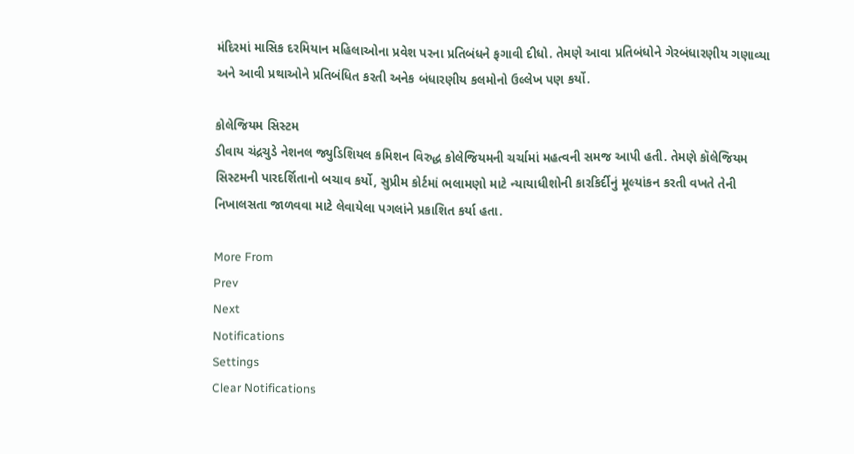મંદિરમાં માસિક દરમિયાન મહિલાઓના પ્રવેશ પરના પ્રતિબંધને ફગાવી દીધો. તેમણે આવા પ્રતિબંધોને ગેરબંધારણીય ગણાવ્યા અને આવી પ્રથાઓને પ્રતિબંધિત કરતી અનેક બંધારણીય કલમોનો ઉલ્લેખ પણ કર્યો.

કોલેજિયમ સિસ્ટમ
ડીવાય ચંદ્રચુડે નેશનલ જ્યુડિશિયલ કમિશન વિરુદ્ધ કોલેજિયમની ચર્ચામાં મહત્વની સમજ આપી હતી. તેમણે કૉલેજિયમ સિસ્ટમની પારદર્શિતાનો બચાવ કર્યો, સુપ્રીમ કોર્ટમાં ભલામણો માટે ન્યાયાધીશોની કારકિર્દીનું મૂલ્યાંકન કરતી વખતે તેની નિખાલસતા જાળવવા માટે લેવાયેલા પગલાંને પ્રકાશિત કર્યા હતા.

More From
Prev
Next
Notifications
Settings
Clear Notifications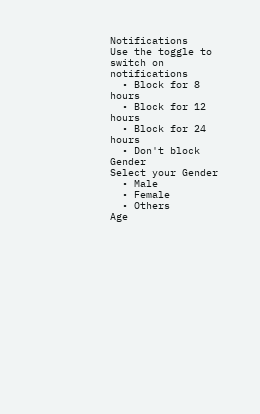Notifications
Use the toggle to switch on notifications
  • Block for 8 hours
  • Block for 12 hours
  • Block for 24 hours
  • Don't block
Gender
Select your Gender
  • Male
  • Female
  • Others
Age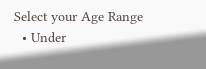Select your Age Range
  • Under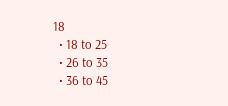18
  • 18 to 25
  • 26 to 35
  • 36 to 45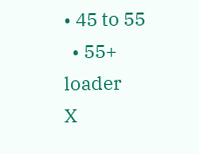• 45 to 55
  • 55+
loader
X